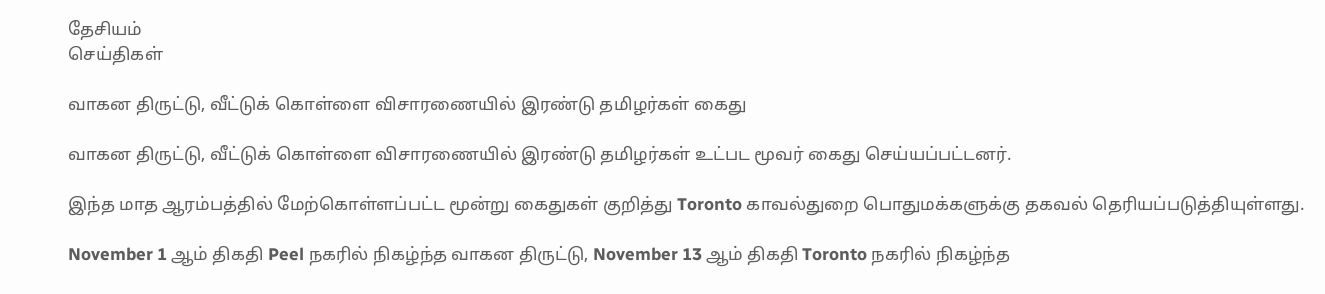தேசியம்
செய்திகள்

வாகன திருட்டு, வீட்டுக் கொள்ளை விசாரணையில் இரண்டு தமிழர்கள் கைது

வாகன திருட்டு, வீட்டுக் கொள்ளை விசாரணையில் இரண்டு தமிழர்கள் உட்பட மூவர் கைது செய்யப்பட்டனர்.

இந்த மாத ஆரம்பத்தில் மேற்கொள்ளப்பட்ட மூன்று கைதுகள் குறித்து Toronto காவல்துறை பொதுமக்களுக்கு தகவல் தெரியப்படுத்தியுள்ளது.

November 1 ஆம் திகதி Peel நகரில் நிகழ்ந்த வாகன திருட்டு, November 13 ஆம் திகதி Toronto நகரில் நிகழ்ந்த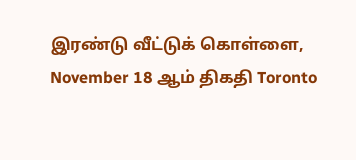இரண்டு வீட்டுக் கொள்ளை, November 18 ஆம் திகதி Toronto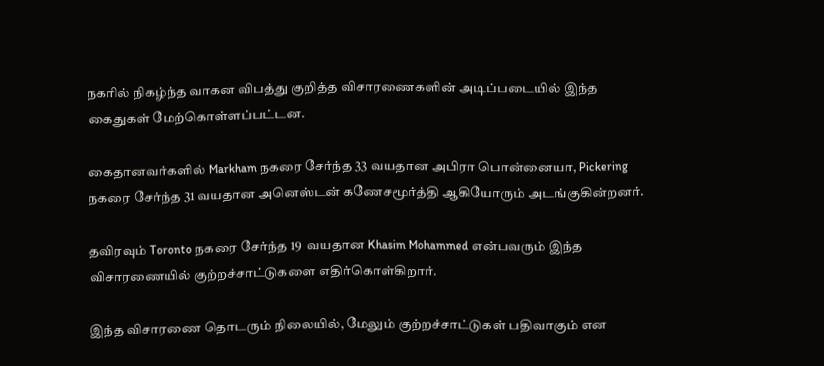நகரில் நிகழ்ந்த வாகன விபத்து குறித்த விசாரணைகளின் அடிப்படையில் இந்த கைதுகள் மேற்கொள்ளப்பட்டன.

கைதானவர்களில் Markham நகரை சேர்ந்த 33 வயதான அபிரா பொன்னையா, Pickering நகரை சேர்ந்த 31 வயதான அனெஸ்டன் கணேசமூர்த்தி ஆகியோரும் அடங்குகின்றனர்.

தவிரவும் Toronto நகரை சேர்ந்த 19  வயதான Khasim Mohammed என்பவரும் இந்த விசாரணையில் குற்றச்சாட்டுகளை எதிர்கொள்கிறார்.

இந்த விசாரணை தொடரும் நிலையில், மேலும் குற்றச்சாட்டுகள் பதிவாகும் என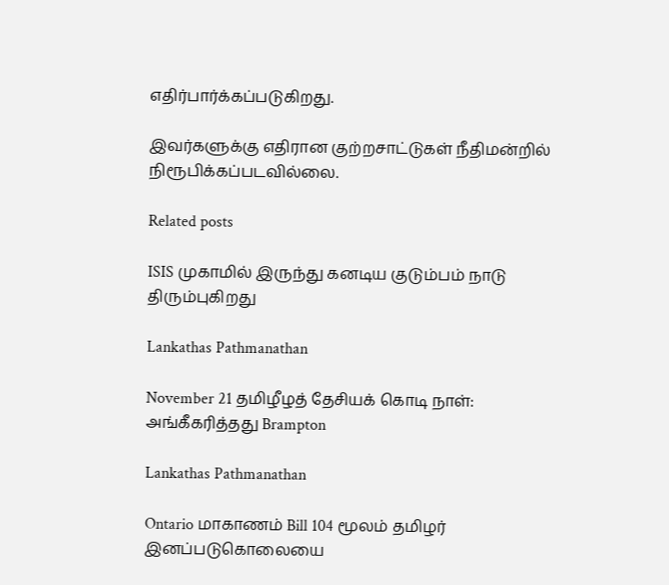எதிர்பார்க்கப்படுகிறது.

இவர்களுக்கு எதிரான குற்றசாட்டுகள் நீதிமன்றில் நிரூபிக்கப்படவில்லை.

Related posts

ISIS முகாமில் இருந்து கனடிய குடும்பம் நாடு திரும்புகிறது

Lankathas Pathmanathan

November 21 தமிழீழத் தேசியக் கொடி நாள்: அங்கீகரித்தது Brampton

Lankathas Pathmanathan

Ontario மாகாணம் Bill 104 மூலம் தமிழர் இனப்படுகொலையை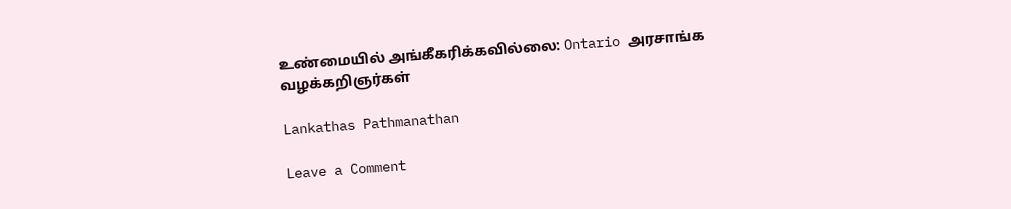உண்மையில் அங்கீகரிக்கவில்லை: Ontario அரசாங்க வழக்கறிஞர்கள்

Lankathas Pathmanathan

Leave a Comment